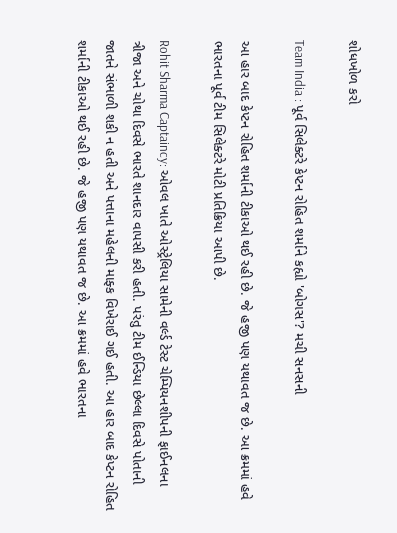શોધખોળ કરો

Team India : પૂર્વ સિલેક્ટરે કેપ્ટન રોહિત શર્માને કહ્યો 'બોગસ'? મચી સનસની

આ હાર બાદ કેપ્ટન રોહિત શર્માની ટીકાઓ થઈ રહી છે. જે હજી પણ યથાવત જ છે. આ ક્રમમાં હવે ભારતના પૂર્વ ટીમ સિલેક્ટરે મોટી પ્રતિક્રિયા આપી છે.

Rohit Sharma Captaincy: ઓવલ ખાતે ઓસ્ટ્રેલિયા સામેની વર્લ્ડ ટેસ્ટ ચેમ્પિયનશીપની ફાઈનલના ત્રીજા અને ચોથા દિવસે ભારતે શાનદાર વાપસી કરી હતી. પરંતુ ટીમ ઈન્ડિયા છેલ્લા દિવસે પોતાની જાતને સંભાળી શકી ન હતી અને પત્તાના મહેલની માફ્ક વિખેરાઈ ગઈ હતી. આ હાર બાદ કેપ્ટન રોહિત શર્માની ટીકાઓ થઈ રહી છે. જે હજી પણ યથાવત જ છે. આ ક્રમમાં હવે ભારતના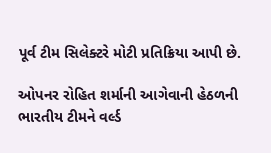પૂર્વ ટીમ સિલેક્ટરે મોટી પ્રતિક્રિયા આપી છે.

ઓપનર રોહિત શર્માની આગેવાની હેઠળની ભારતીય ટીમને વર્લ્ડ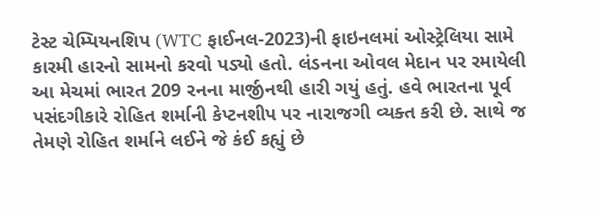ટેસ્ટ ચેમ્પિયનશિપ (WTC ફાઈનલ-2023)ની ફાઇનલમાં ઓસ્ટ્રેલિયા સામે કારમી હારનો સામનો કરવો પડ્યો હતો. લંડનના ઓવલ મેદાન પર રમાયેલી આ મેચમાં ભારત 209 રનના માર્જીનથી હારી ગયું હતું. હવે ભારતના પૂર્વ પસંદગીકારે રોહિત શર્માની કેપ્ટનશીપ પર નારાજગી વ્યક્ત કરી છે. સાથે જ તેમણે રોહિત શર્માને લઈને જે કંઈ કહ્યું છે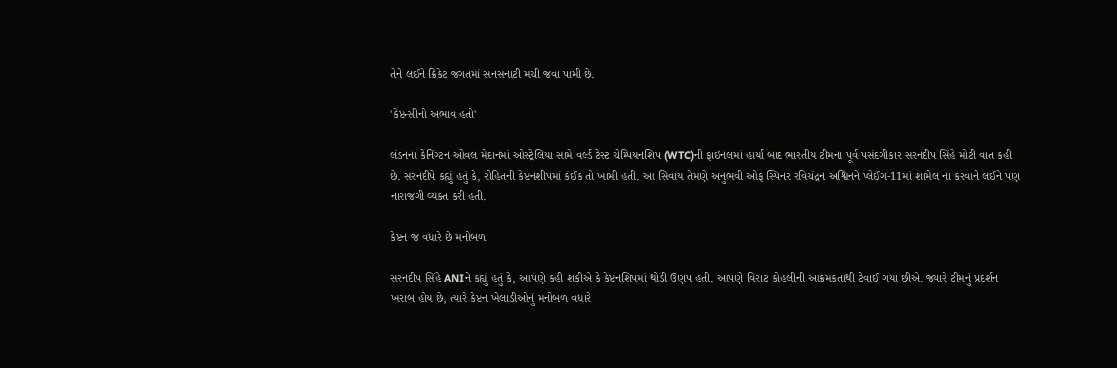તેને લઈને ક્રિકેટ જગતમાં સનસનાટી મચી જવા પામી છે.

'કેપ્ટન્સીનો અભાવ હતો'

લંડનના કેનિંગ્ટન ઓવલ મેદાનમાં ઓસ્ટ્રેલિયા સામે વર્લ્ડ ટેસ્ટ ચેમ્પિયનશિપ (WTC)ની ફાઇનલમાં હાર્યા બાદ ભારતીય ટીમના પૂર્વ પસંદગીકાર સરનદીપ સિંહે મોટી વાત કહી છે. સરનદીપે કહ્યું હતું કે, રોહિતની કેપ્ટનશીપમાં કંઈક તો ખામી હતી. આ સિવાય તેમણે અનુભવી ઓફ સ્પિનર રવિચંદ્રન અશ્વિનને પ્લેઈંગ-11માં શામેલ ના કરવાને લઈને પણ નારાજગી વ્યક્ત કરી હતી.

કેપ્ટન જ વધારે છે મનોબળ

સરનદીપ સિંહે ANIને કહ્યું હતું કે, આપણે કહી શકીએ કે કેપ્ટનશિપમાં થોડી ઉણપ હતી. આપણે વિરાટ કોહલીની આક્રમકતાથી ટેવાઈ ગયા છીએ. જ્યારે ટીમનું પ્રદર્શન ખરાબ હોય છે, ત્યારે કેપ્ટન ખેલાડીઓનું મનોબળ વધારે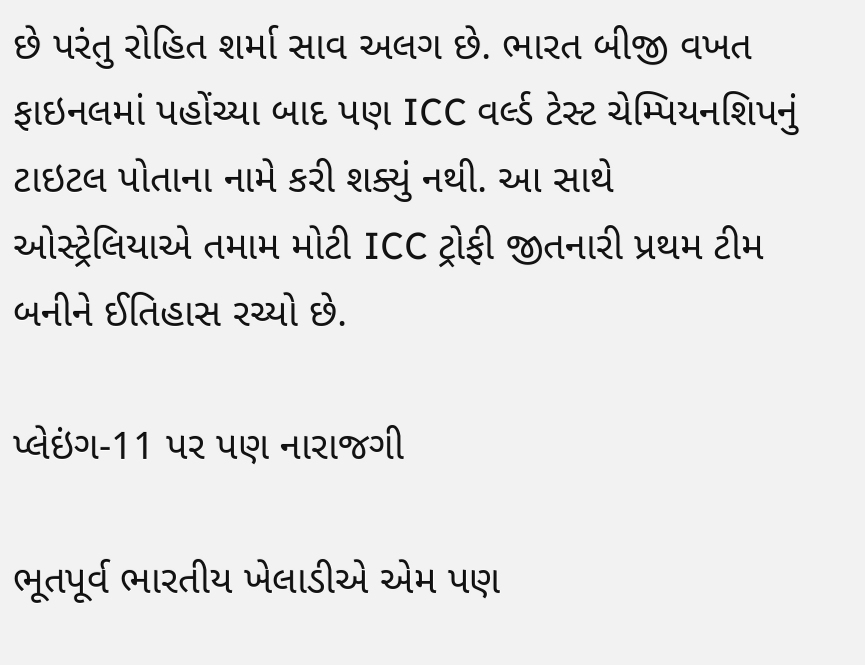છે પરંતુ રોહિત શર્મા સાવ અલગ છે. ભારત બીજી વખત ફાઇનલમાં પહોંચ્યા બાદ પણ ICC વર્લ્ડ ટેસ્ટ ચેમ્પિયનશિપનું ટાઇટલ પોતાના નામે કરી શક્યું નથી. આ સાથે ઓસ્ટ્રેલિયાએ તમામ મોટી ICC ટ્રોફી જીતનારી પ્રથમ ટીમ બનીને ઈતિહાસ રચ્યો છે.

પ્લેઇંગ-11 પર પણ નારાજગી

ભૂતપૂર્વ ભારતીય ખેલાડીએ એમ પણ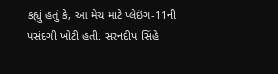કહ્યું હતું કે, આ મેચ માટે પ્લેઇંગ-11ની પસંદગી ખોટી હતી. સરનદીપ સિંહે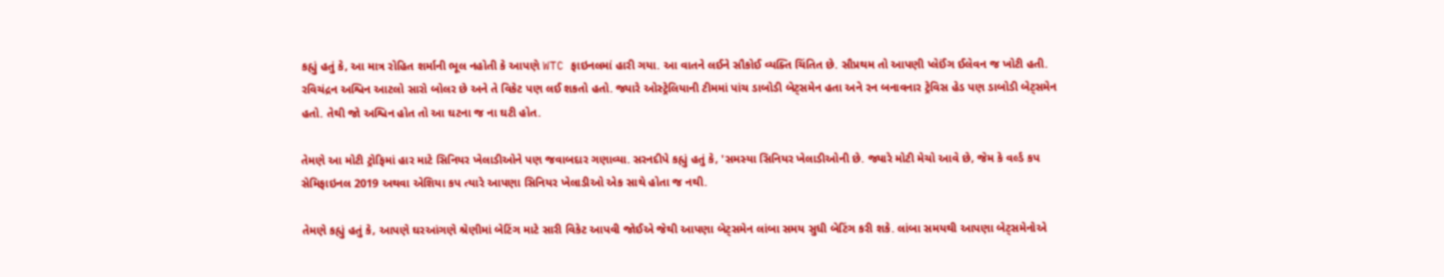કહ્યું હતું કે, આ માત્ર રોહિત શર્માની ભૂલ નહોતી કે આપણે WTC ફાઇનલમાં હારી ગયા. આ વાતને લઈને સૌકોઈ વ્યક્તિ ચિંતિત છે. સૌપ્રથમ તો આપણી પ્લેઈંગ ઈલેવન જ ખોટી હતી. રવિચંદ્રન અશ્વિન આટલો સારો બોલર છે અને તે વિકેટ પણ લઈ શકતો હતો. જ્યારે ઓસ્ટ્રેલિયાની ટીમમાં પાંચ ડાબોડી બેટ્સમેન હતા અને રન બનાવનાર ટ્રેવિસ હેડ પણ ડાબોડી બેટ્સમેન હતો. તેથી જો અશ્વિન હોત તો આ ઘટના જ ના ઘટી હોત.

તેમણે આ મોટી ટ્રોફિમાં હાર માટે સિનિયર ખેલાડીઓને પણ જવાબદાર ગણાવ્યા. સરનદીપે કહ્યું હતું કે, 'સમસ્યા સિનિયર ખેલાડીઓની છે. જ્યારે મોટી મેચો આવે છે, જેમ કે વર્લ્ડ કપ સેમિફાઇનલ 2019 અથવા એશિયા કપ ત્યારે આપણા સિનિયર ખેલાડીઓ એક સાથે હોતા જ નથી.

તેમણે કહ્યું હતું કે, આપણે ઘરઆંગણે શ્રેણીમાં બેટિંગ માટે સારી વિકેટ આપવી જોઈએ જેથી આપણા બેટ્સમેન લાંબા સમય સુધી બેટિંગ કરી શકે. લાંબા સમયથી આપણા બેટ્સમેનોએ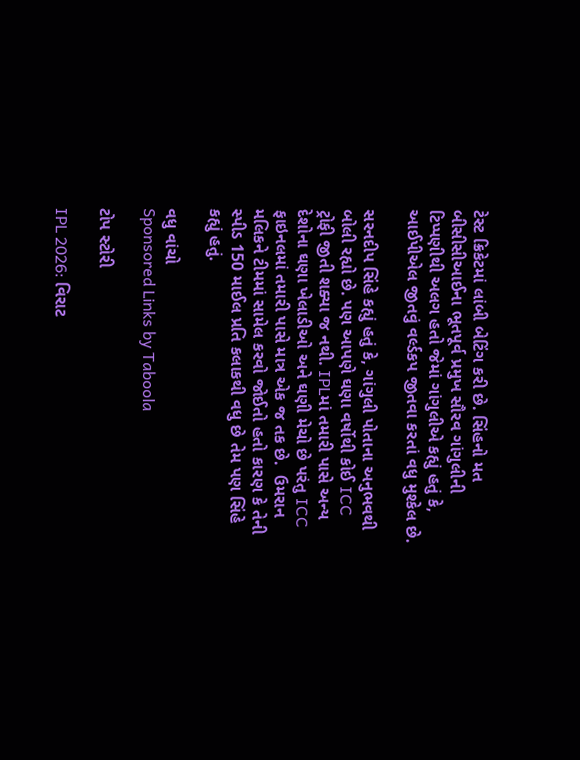ટેસ્ટ ક્રિકેટમાં લાંબી બેટિંગ કરી છે. સિંહનો મત બીસીસીઆઈના ભૂતપૂર્વ પ્રમુખ સૌરવ ગાંગુલીની ટિપ્પણીથી અલગ હતો જેમાં ગાંગુલીએ કહ્યું હતું કે, આઈપીએલ જીતવું વર્લ્ડકપ જીતવા કરતાં વધુ મુશ્કેલ છે.

સરનદીપ સિંહે કહ્યું હતું કે, ગાંગુલી પોતાના અનુભવથી બોલી રહ્યો છે. પણ આપણે ઘણા વર્ષોથી કોઈ ICC ટ્રોફી જીતી શક્યા જ નથી. IPLમાં તમારી પાસે અન્ય દેશોના ઘણા ખેલાડીઓ અને ઘણી મેચો છે પરંતુ ICC ફાઇનલમાં તમારી પાસે માત્ર એક જ તક છે.  ઉમરાન મલિકને ટીમમાં સામેલ કરવો જોઈતો હતો કારણ કે તેની સ્પીડ 150 માઈલ પ્રતિ કલાકથી વધુ છે તેમ પણ સિંહે કહ્યું હતું.

વધુ વાંચો
Sponsored Links by Taboola

ટોપ સ્ટોરી

IPL 2026: વિરાટ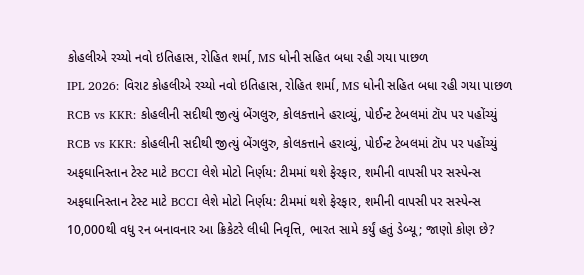કોહલીએ રચ્યો નવો ઇતિહાસ, રોહિત શર્મા, MS ધોની સહિત બધા રહી ગયા પાછળ
IPL 2026: વિરાટ કોહલીએ રચ્યો નવો ઇતિહાસ, રોહિત શર્મા, MS ધોની સહિત બધા રહી ગયા પાછળ
RCB vs KKR: કોહલીની સદીથી જીત્યું બેંગલુરુ, કોલકત્તાને હરાવ્યું, પોઈન્ટ ટેબલમાં ટૉપ પર પહોંચ્યું
RCB vs KKR: કોહલીની સદીથી જીત્યું બેંગલુરુ, કોલકત્તાને હરાવ્યું, પોઈન્ટ ટેબલમાં ટૉપ પર પહોંચ્યું
અફઘાનિસ્તાન ટેસ્ટ માટે BCCI લેશે મોટો નિર્ણય: ટીમમાં થશે ફેરફાર, શમીની વાપસી પર સસ્પેન્સ
અફઘાનિસ્તાન ટેસ્ટ માટે BCCI લેશે મોટો નિર્ણય: ટીમમાં થશે ફેરફાર, શમીની વાપસી પર સસ્પેન્સ
10,000થી વધુ રન બનાવનાર આ ક્રિકેટરે લીધી નિવૃત્તિ, ભારત સામે કર્યું હતું ડેબ્યૂ; જાણો કોણ છે?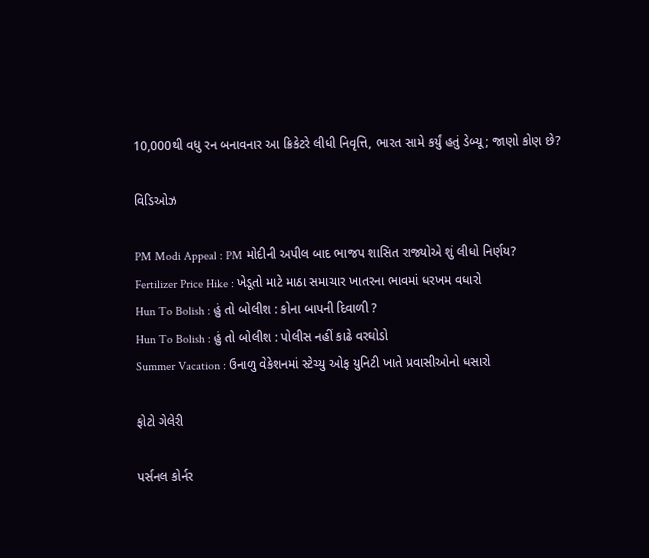10,000થી વધુ રન બનાવનાર આ ક્રિકેટરે લીધી નિવૃત્તિ, ભારત સામે કર્યું હતું ડેબ્યૂ; જાણો કોણ છે?

વિડિઓઝ

PM Modi Appeal : PM મોદીની અપીલ બાદ ભાજપ શાસિત રાજ્યોએ શું લીધો નિર્ણય?
Fertilizer Price Hike : ખેડૂતો માટે માઠા સમાચાર ખાતરના ભાવમાં ધરખમ વધારો
Hun To Bolish : હું તો બોલીશ : કોના બાપની દિવાળી ?
Hun To Bolish : હું તો બોલીશ : પોલીસ નહીં કાઢે વરઘોડો
Summer Vacation : ઉનાળુ વેકેશનમાં સ્ટેચ્યુ ઓફ યુનિટી ખાતે પ્રવાસીઓનો ધસારો

ફોટો ગેલેરી

પર્સનલ કોર્નર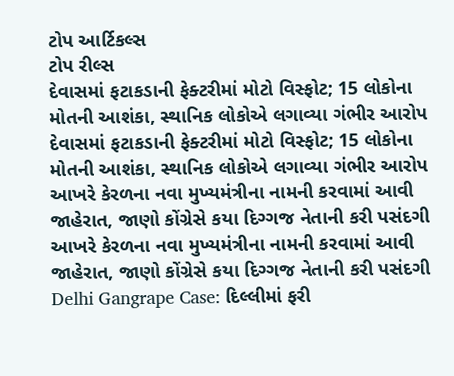ટોપ આર્ટિકલ્સ
ટોપ રીલ્સ
દેવાસમાં ફટાકડાની ફેક્ટરીમાં મોટો વિસ્ફોટ; 15 લોકોના મોતની આશંકા, સ્થાનિક લોકોએ લગાવ્યા ગંભીર આરોપ
દેવાસમાં ફટાકડાની ફેક્ટરીમાં મોટો વિસ્ફોટ; 15 લોકોના મોતની આશંકા, સ્થાનિક લોકોએ લગાવ્યા ગંભીર આરોપ
આખરે કેરળના નવા મુખ્યમંત્રીના નામની કરવામાં આવી જાહેરાત, જાણો કોંગ્રેસે કયા દિગ્ગજ નેતાની કરી પસંદગી
આખરે કેરળના નવા મુખ્યમંત્રીના નામની કરવામાં આવી જાહેરાત, જાણો કોંગ્રેસે કયા દિગ્ગજ નેતાની કરી પસંદગી
Delhi Gangrape Case: દિલ્લીમાં ફરી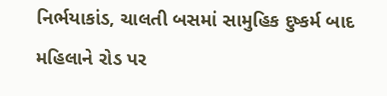નિર્ભયાકાંડ, ચાલતી બસમાં સામુહિક દુષ્કર્મ બાદ મહિલાને રોડ પર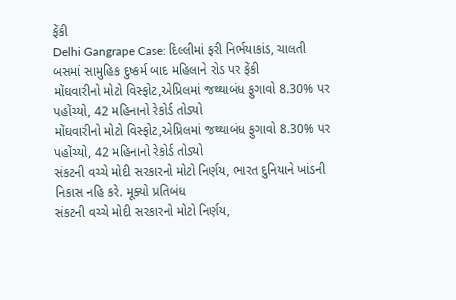ફેંકી
Delhi Gangrape Case: દિલ્લીમાં ફરી નિર્ભયાકાંડ, ચાલતી બસમાં સામુહિક દુષ્કર્મ બાદ મહિલાને રોડ પર ફેંકી
મોંઘવારીનો મોટો વિસ્ફોટ,એપ્રિલમાં જથ્થાબંધ ફુગાવો 8.30% પર પહોંચ્યો, 42 મહિનાનો રેકોર્ડ તોડ્યો
મોંઘવારીનો મોટો વિસ્ફોટ,એપ્રિલમાં જથ્થાબંધ ફુગાવો 8.30% પર પહોંચ્યો, 42 મહિનાનો રેકોર્ડ તોડ્યો
સંકટની વચ્ચે મોદી સરકારનો મોટો નિર્ણય, ભારત દુનિયાને ખાંડની નિકાસ નહિ કરે. મૂક્યો પ્રતિબંધ
સંકટની વચ્ચે મોદી સરકારનો મોટો નિર્ણય,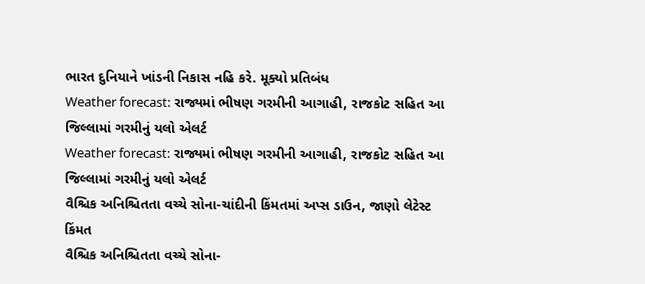ભારત દુનિયાને ખાંડની નિકાસ નહિ કરે. મૂક્યો પ્રતિબંધ
Weather forecast: રાજ્યમાં ભીષણ ગરમીની આગાહી, રાજકોટ સહિત આ જિલ્લામાં ગરમીનું યલો એલર્ટ
Weather forecast: રાજ્યમાં ભીષણ ગરમીની આગાહી, રાજકોટ સહિત આ જિલ્લામાં ગરમીનું યલો એલર્ટ
વૈશ્ચિક અનિશ્ચિતતા વચ્ચે સોના-ચાંદીની કિંમતમાં અપ્સ ડાઉન, જાણો લેટેસ્ટ કિંમત
વૈશ્ચિક અનિશ્ચિતતા વચ્ચે સોના-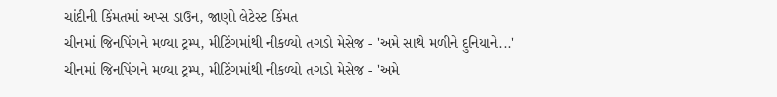ચાંદીની કિંમતમાં અપ્સ ડાઉન, જાણો લેટેસ્ટ કિંમત
ચીનમાં જિનપિંગને મળ્યા ટ્રમ્પ, મીટિંગમાંથી નીકળ્યો તગડો મેસેજ - 'અમે સાથે મળીને દુનિયાને...'
ચીનમાં જિનપિંગને મળ્યા ટ્રમ્પ, મીટિંગમાંથી નીકળ્યો તગડો મેસેજ - 'અમે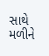સાથે મળીને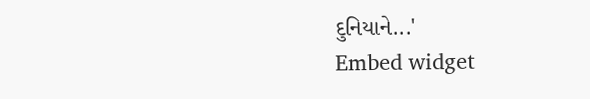દુનિયાને...'
Embed widget